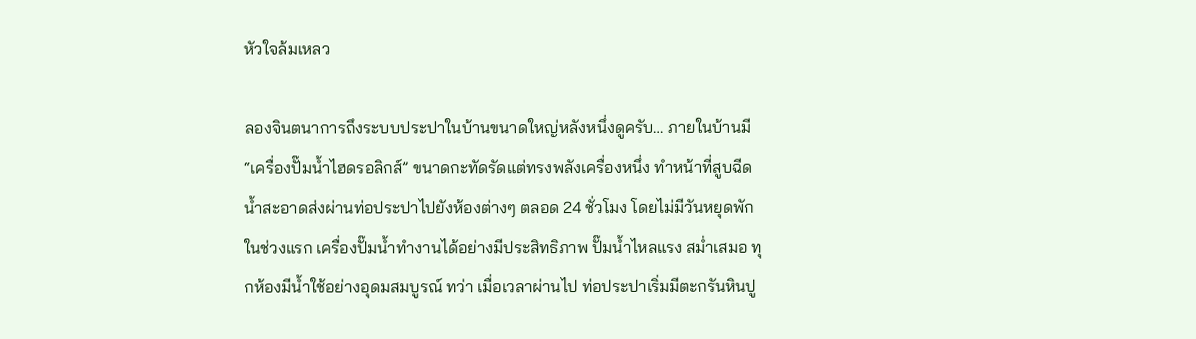หัวใจล้มเหลว

ลองจินตนาการถึงระบบประปาในบ้านขนาดใหญ่หลังหนึ่งดูครับ… ภายในบ้านมี “เครื่องปั๊มน้ำไฮดรอลิกส์” ขนาดกะทัดรัดแต่ทรงพลังเครื่องหนึ่ง ทำหน้าที่สูบฉีดน้ำสะอาดส่งผ่านท่อประปาไปยังห้องต่างๆ ตลอด 24 ชั่วโมง โดยไม่มีวันหยุดพัก ในช่วงแรก เครื่องปั๊มน้ำทำงานได้อย่างมีประสิทธิภาพ ปั๊มน้ำไหลแรง สม่ำเสมอ ทุกห้องมีน้ำใช้อย่างอุดมสมบูรณ์ ทว่า เมื่อเวลาผ่านไป ท่อประปาเริ่มมีตะกรันหินปู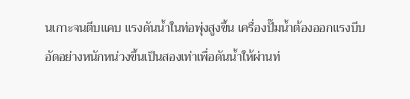นเกาะจนตีบแคบ แรงดันน้ำในท่อพุ่งสูงขึ้น เครื่องปั๊มน้ำต้องออกแรงบีบอัดอย่างหนักหน่วงขึ้นเป็นสองเท่าเพื่อดันน้ำให้ผ่านท่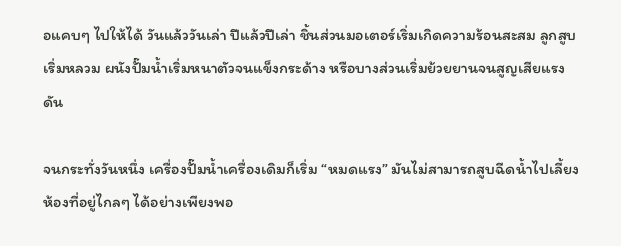อแคบๆ ไปให้ได้ วันแล้ววันเล่า ปีแล้วปีเล่า ชิ้นส่วนมอเตอร์เริ่มเกิดความร้อนสะสม ลูกสูบเริ่มหลวม ผนังปั๊มน้ำเริ่มหนาตัวจนแข็งกระด้าง หรือบางส่วนเริ่มย้วยยานจนสูญเสียแรงดัน

จนกระทั่งวันหนึ่ง เครื่องปั๊มน้ำเครื่องเดิมก็เริ่ม “หมดแรง” มันไม่สามารถสูบฉีดน้ำไปเลี้ยงห้องที่อยู่ไกลๆ ได้อย่างเพียงพอ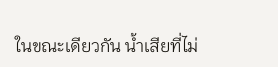ในขณะเดียวกัน น้ำเสียที่ไม่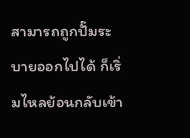สามารถถูกปั๊มระบายออกไปได้ ก็เริ่มไหลย้อนกลับเข้า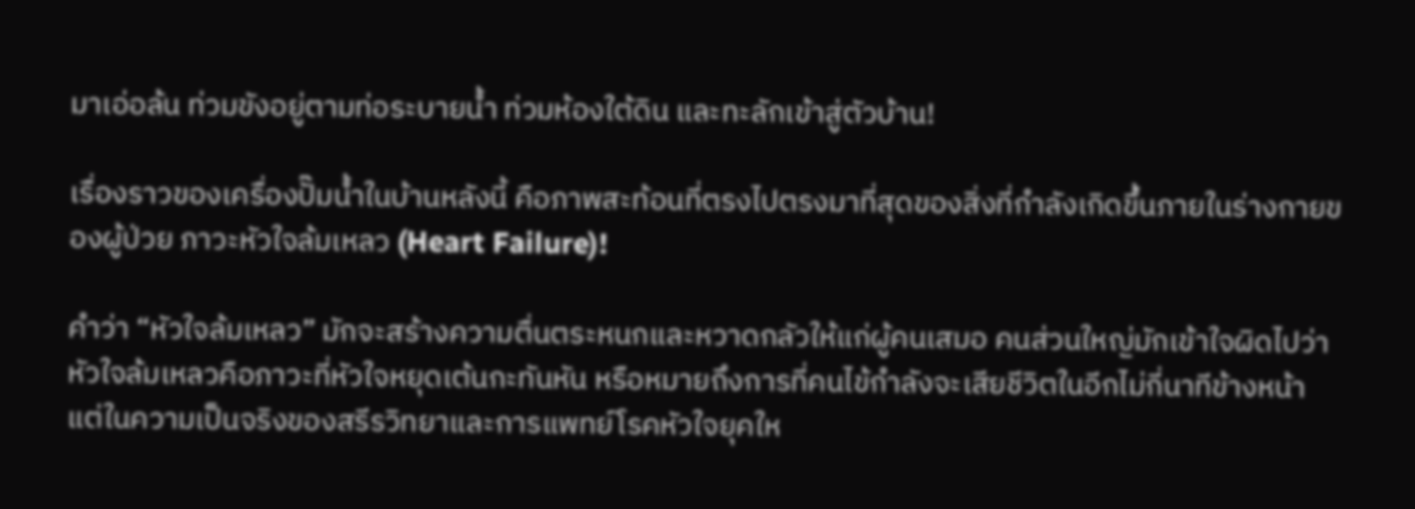มาเอ่อล้น ท่วมขังอยู่ตามท่อระบายน้ำ ท่วมห้องใต้ดิน และทะลักเข้าสู่ตัวบ้าน!

เรื่องราวของเครื่องปั๊มน้ำในบ้านหลังนี้ คือภาพสะท้อนที่ตรงไปตรงมาที่สุดของสิ่งที่กำลังเกิดขึ้นภายในร่างกายของผู้ป่วย ภาวะหัวใจล้มเหลว (Heart Failure)!

คำว่า “หัวใจล้มเหลว” มักจะสร้างความตื่นตระหนกและหวาดกลัวให้แก่ผู้คนเสมอ คนส่วนใหญ่มักเข้าใจผิดไปว่า หัวใจล้มเหลวคือภาวะที่หัวใจหยุดเต้นกะทันหัน หรือหมายถึงการที่คนไข้กำลังจะเสียชีวิตในอีกไม่กี่นาทีข้างหน้า แต่ในความเป็นจริงของสรีรวิทยาและการแพทย์โรคหัวใจยุคให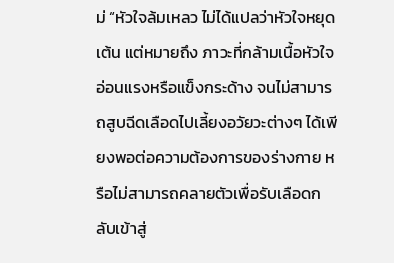ม่ “หัวใจล้มเหลว ไม่ได้แปลว่าหัวใจหยุดเต้น แต่หมายถึง ภาวะที่กล้ามเนื้อหัวใจอ่อนแรงหรือแข็งกระด้าง จนไม่สามารถสูบฉีดเลือดไปเลี้ยงอวัยวะต่างๆ ได้เพียงพอต่อความต้องการของร่างกาย หรือไม่สามารถคลายตัวเพื่อรับเลือดกลับเข้าสู่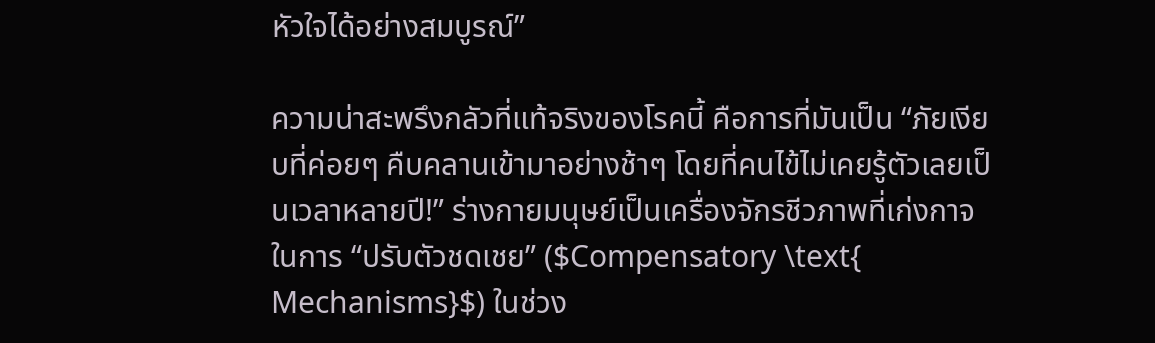หัวใจได้อย่างสมบูรณ์”

ความน่าสะพรึงกลัวที่แท้จริงของโรคนี้ คือการที่มันเป็น “ภัยเงียบที่ค่อยๆ คืบคลานเข้ามาอย่างช้าๆ โดยที่คนไข้ไม่เคยรู้ตัวเลยเป็นเวลาหลายปี!” ร่างกายมนุษย์เป็นเครื่องจักรชีวภาพที่เก่งกาจในการ “ปรับตัวชดเชย” ($Compensatory \text{ Mechanisms}$) ในช่วง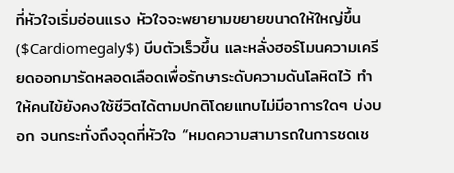ที่หัวใจเริ่มอ่อนแรง หัวใจจะพยายามขยายขนาดให้ใหญ่ขึ้น ($Cardiomegaly$) บีบตัวเร็วขึ้น และหลั่งฮอร์โมนความเครียดออกมารัดหลอดเลือดเพื่อรักษาระดับความดันโลหิตไว้ ทำให้คนไข้ยังคงใช้ชีวิตได้ตามปกติโดยแทบไม่มีอาการใดๆ บ่งบอก จนกระทั่งถึงจุดที่หัวใจ “หมดความสามารถในการชดเช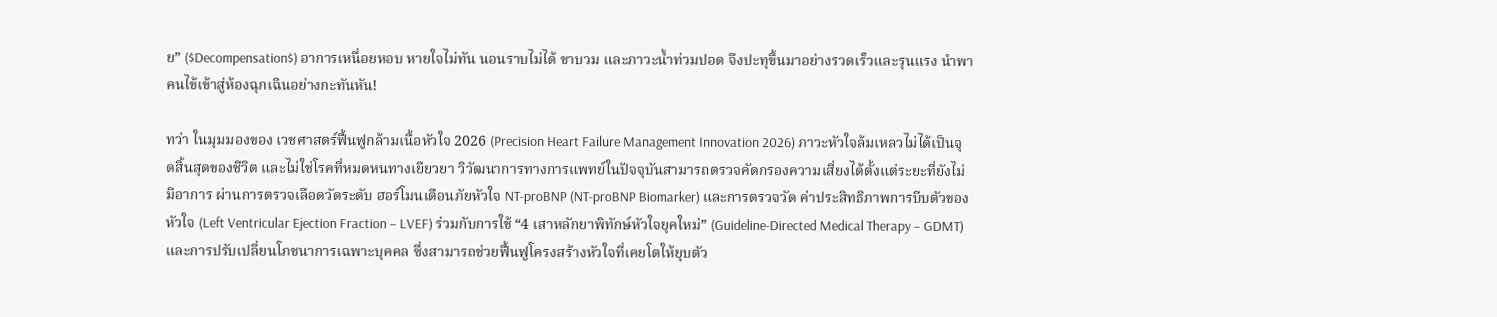ย” ($Decompensation$) อาการเหนื่อยหอบ หายใจไม่ทัน นอนราบไม่ได้ ขาบวม และภาวะน้ำท่วมปอด จึงปะทุขึ้นมาอย่างรวดเร็วและรุนแรง นำพาคนไข้เข้าสู่ห้องฉุกเฉินอย่างกะทันหัน!

ทว่า ในมุมมองของ เวชศาสตร์ฟื้นฟูกล้ามเนื้อหัวใจ 2026 (Precision Heart Failure Management Innovation 2026) ภาวะหัวใจล้มเหลวไม่ได้เป็นจุดสิ้นสุดของชีวิต และไม่ใช่โรคที่หมดหนทางเยียวยา วิวัฒนาการทางการแพทย์ในปัจจุบันสามารถตรวจคัดกรองความเสี่ยงได้ตั้งแต่ระยะที่ยังไม่มีอาการ ผ่านการตรวจเลือดวัดระดับ ฮอร์โมนเตือนภัยหัวใจ NT-proBNP (NT-proBNP Biomarker) และการตรวจวัด ค่าประสิทธิภาพการบีบตัวของหัวใจ (Left Ventricular Ejection Fraction – LVEF) ร่วมกับการใช้ “4 เสาหลักยาพิทักษ์หัวใจยุคใหม่” (Guideline-Directed Medical Therapy – GDMT) และการปรับเปลี่ยนโภชนาการเฉพาะบุคคล ซึ่งสามารถช่วยฟื้นฟูโครงสร้างหัวใจที่เคยโตให้ยุบตัว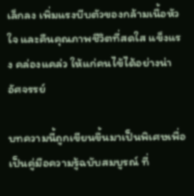เล็กลง เพิ่มแรงบีบตัวของกล้ามเนื้อหัวใจ และคืนคุณภาพชีวิตที่สดใส แข็งแรง คล่องแคล่ว ให้แก่คนไข้ได้อย่างน่าอัศจรรย์

บทความนี้ถูกเขียนขึ้นมาเป็นพิเศษเพื่อเป็นคู่มือความรู้ฉบับสมบูรณ์ ที่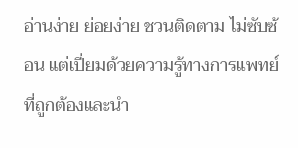อ่านง่าย ย่อยง่าย ชวนติดตาม ไม่ซับซ้อน แต่เปี่ยมด้วยความรู้ทางการแพทย์ที่ถูกต้องและนำ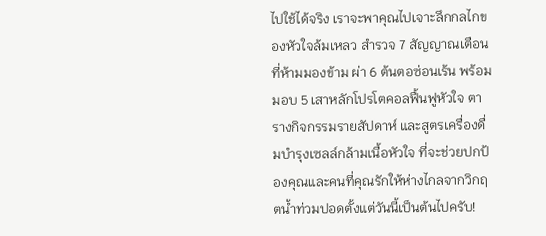ไปใช้ได้จริง เราจะพาคุณไปเจาะลึกกลไกของหัวใจล้มเหลว สำรวจ 7 สัญญาณเตือนที่ห้ามมองข้าม ผ่า 6 ต้นตอซ่อนเร้น พร้อมมอบ 5 เสาหลักโปรโตคอลฟื้นฟูหัวใจ ตารางกิจกรรมรายสัปดาห์ และสูตรเครื่องดื่มบำรุงเซลล์กล้ามเนื้อหัวใจ ที่จะช่วยปกป้องคุณและคนที่คุณรักให้ห่างไกลจากวิกฤตน้ำท่วมปอดตั้งแต่วันนี้เป็นต้นไปครับ!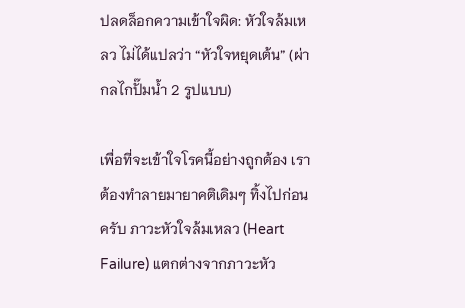ปลดล็อกความเข้าใจผิด: หัวใจล้มเหลว ไม่ได้แปลว่า “หัวใจหยุดเต้น” (ผ่ากลไกปั๊มน้ำ 2 รูปแบบ)

เพื่อที่จะเข้าใจโรคนี้อย่างถูกต้อง เราต้องทำลายมายาคติเดิมๆ ทิ้งไปก่อนครับ ภาวะหัวใจล้มเหลว (Heart Failure) แตกต่างจากภาวะหัว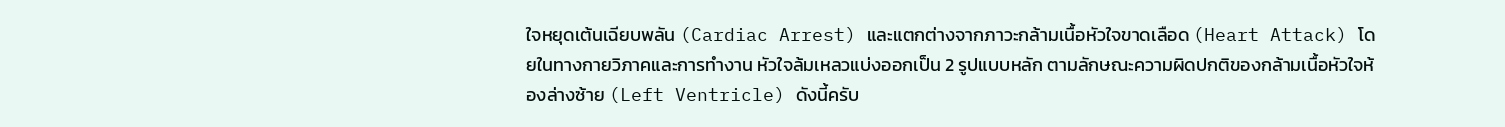ใจหยุดเต้นเฉียบพลัน (Cardiac Arrest) และแตกต่างจากภาวะกล้ามเนื้อหัวใจขาดเลือด (Heart Attack) โดยในทางกายวิภาคและการทำงาน หัวใจล้มเหลวแบ่งออกเป็น 2 รูปแบบหลัก ตามลักษณะความผิดปกติของกล้ามเนื้อหัวใจห้องล่างซ้าย (Left Ventricle) ดังนี้ครับ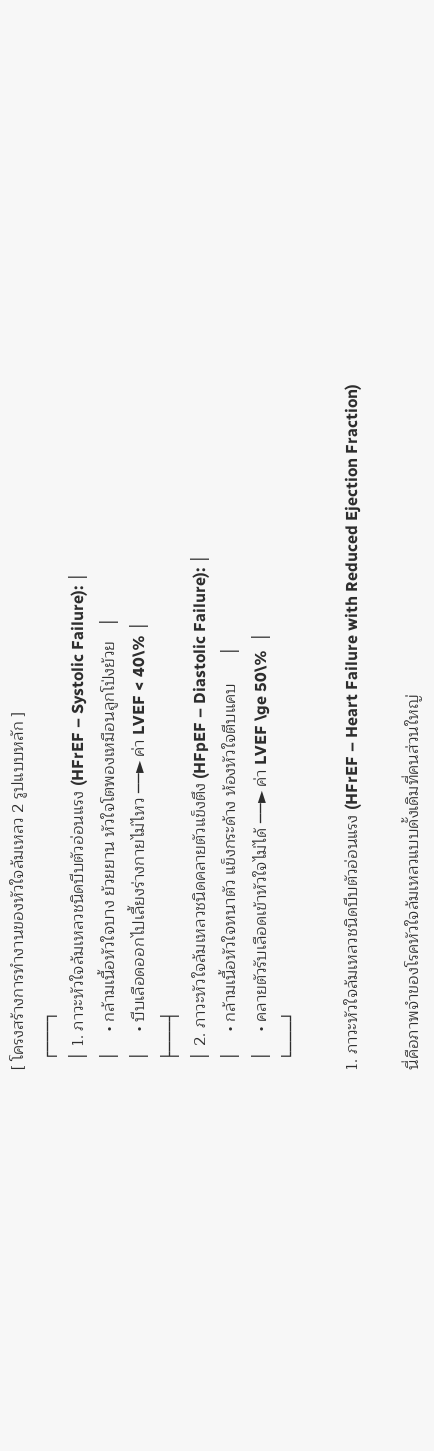[ โครงสร้างการทำงานของหัวใจล้มเหลว 2 รูปแบบหลัก ]
  ┌───┐
  │ 1. ภาวะหัวใจล้มเหลวชนิดบีบตัวอ่อนแรง (HFrEF – Systolic Failure): │
  │    • กล้ามเนื้อหัวใจบาง ย้วยยาน หัวใจโตพองเหมือนลูกโป่งย้วย   │
  │    • บีบเลือดออกไปเลี้ยงร่างกายไม่ไหว ──► ค่า LVEF < 40\% │
  ├───┤
  │ 2. ภาวะหัวใจล้มเหลวชนิดคลายตัวแข็งตึง (HFpEF – Diastolic Failure): │
  │    • กล้ามเนื้อหัวใจหนาตัว แข็งกระด้าง ห้องหัวใจตีบแคบ      │
  │    • คลายตัวรับเลือดเข้าหัวใจไม่ได้ ──► ค่า LVEF \ge 50\%  │
  └───┘

1. ภาวะหัวใจล้มเหลวชนิดบีบตัวอ่อนแรง (HFrEF – Heart Failure with Reduced Ejection Fraction)

นี่คือภาพจำของโรคหัวใจล้มเหลวแบบดั้งเดิมที่คนส่วนใหญ่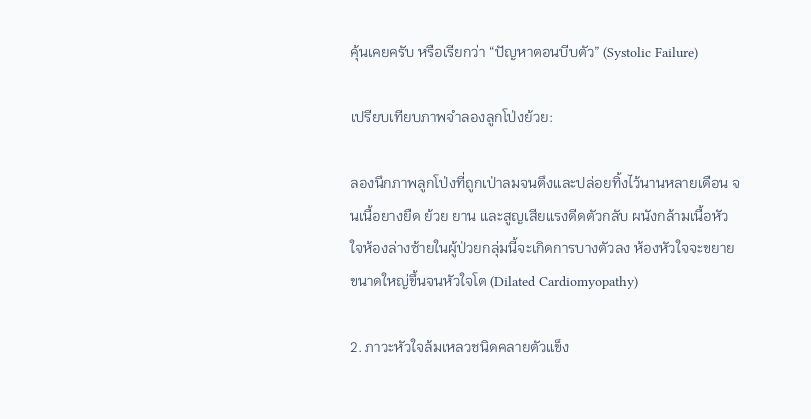คุ้นเคยครับ หรือเรียกว่า “ปัญหาตอนบีบตัว” (Systolic Failure)

เปรียบเทียบภาพจำลองลูกโป่งย้วย:

ลองนึกภาพลูกโป่งที่ถูกเป่าลมจนตึงและปล่อยทิ้งไว้นานหลายเดือน จนเนื้อยางยืด ย้วย ยาน และสูญเสียแรงดีดตัวกลับ ผนังกล้ามเนื้อหัวใจห้องล่างซ้ายในผู้ป่วยกลุ่มนี้จะเกิดการบางตัวลง ห้องหัวใจจะขยายขนาดใหญ่ขึ้นจนหัวใจโต (Dilated Cardiomyopathy)

2. ภาวะหัวใจล้มเหลวชนิดคลายตัวแข็ง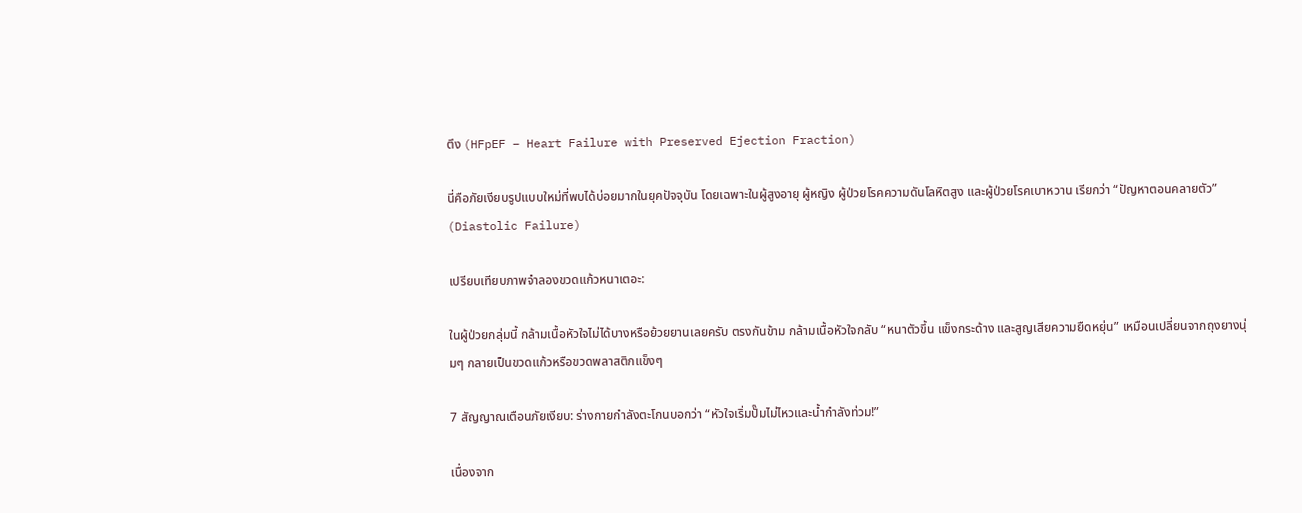ตึง (HFpEF – Heart Failure with Preserved Ejection Fraction)

นี่คือภัยเงียบรูปแบบใหม่ที่พบได้บ่อยมากในยุคปัจจุบัน โดยเฉพาะในผู้สูงอายุ ผู้หญิง ผู้ป่วยโรคความดันโลหิตสูง และผู้ป่วยโรคเบาหวาน เรียกว่า “ปัญหาตอนคลายตัว” (Diastolic Failure)

เปรียบเทียบภาพจำลองขวดแก้วหนาเตอะ:

ในผู้ป่วยกลุ่มนี้ กล้ามเนื้อหัวใจไม่ได้บางหรือย้วยยานเลยครับ ตรงกันข้าม กล้ามเนื้อหัวใจกลับ “หนาตัวขึ้น แข็งกระด้าง และสูญเสียความยืดหยุ่น” เหมือนเปลี่ยนจากถุงยางนุ่มๆ กลายเป็นขวดแก้วหรือขวดพลาสติกแข็งๆ

7 สัญญาณเตือนภัยเงียบ: ร่างกายกำลังตะโกนบอกว่า “หัวใจเริ่มปั๊มไม่ไหวและน้ำกำลังท่วม!”

เนื่องจาก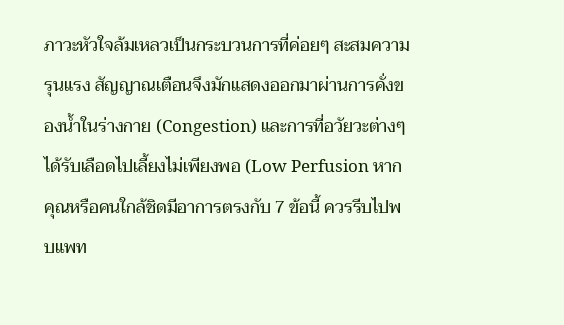ภาวะหัวใจล้มเหลวเป็นกระบวนการที่ค่อยๆ สะสมความรุนแรง สัญญาณเตือนจึงมักแสดงออกมาผ่านการคั่งของน้ำในร่างกาย (Congestion) และการที่อวัยวะต่างๆ ได้รับเลือดไปเลี้ยงไม่เพียงพอ (Low Perfusion หากคุณหรือคนใกล้ชิดมีอาการตรงกับ 7 ข้อนี้ ควรรีบไปพบแพท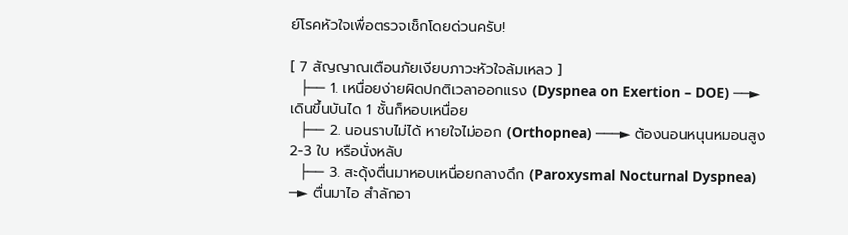ย์โรคหัวใจเพื่อตรวจเช็กโดยด่วนครับ!

[ 7 สัญญาณเตือนภัยเงียบภาวะหัวใจล้มเหลว ]
  ├── 1. เหนื่อยง่ายผิดปกติเวลาออกแรง (Dyspnea on Exertion – DOE) ──► เดินขึ้นบันได 1 ชั้นก็หอบเหนื่อย
  ├── 2. นอนราบไม่ได้ หายใจไม่ออก (Orthopnea) ───► ต้องนอนหนุนหมอนสูง 2-3 ใบ หรือนั่งหลับ
  ├── 3. สะดุ้งตื่นมาหอบเหนื่อยกลางดึก (Paroxysmal Nocturnal Dyspnea) ─► ตื่นมาไอ สำลักอา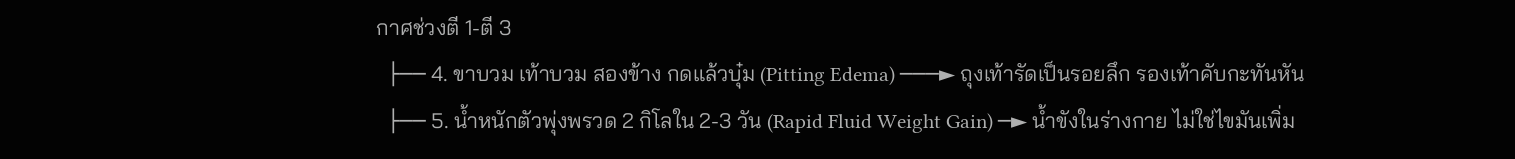กาศช่วงตี 1-ตี 3
  ├── 4. ขาบวม เท้าบวม สองข้าง กดแล้วบุ๋ม (Pitting Edema) ───► ถุงเท้ารัดเป็นรอยลึก รองเท้าคับกะทันหัน
  ├── 5. น้ำหนักตัวพุ่งพรวด 2 กิโลใน 2-3 วัน (Rapid Fluid Weight Gain) ─► น้ำขังในร่างกาย ไม่ใช่ไขมันเพิ่ม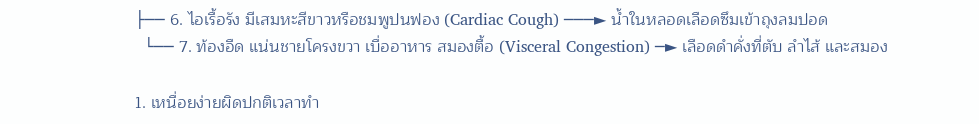├── 6. ไอเรื้อรัง มีเสมหะสีขาวหรือชมพูปนฟอง (Cardiac Cough) ───► น้ำในหลอดเลือดซึมเข้าถุงลมปอด
  └── 7. ท้องอืด แน่นชายโครงขวา เบื่ออาหาร สมองตื้อ (Visceral Congestion) ─► เลือดดำคั่งที่ตับ ลำไส้ และสมอง

1. เหนื่อยง่ายผิดปกติเวลาทำ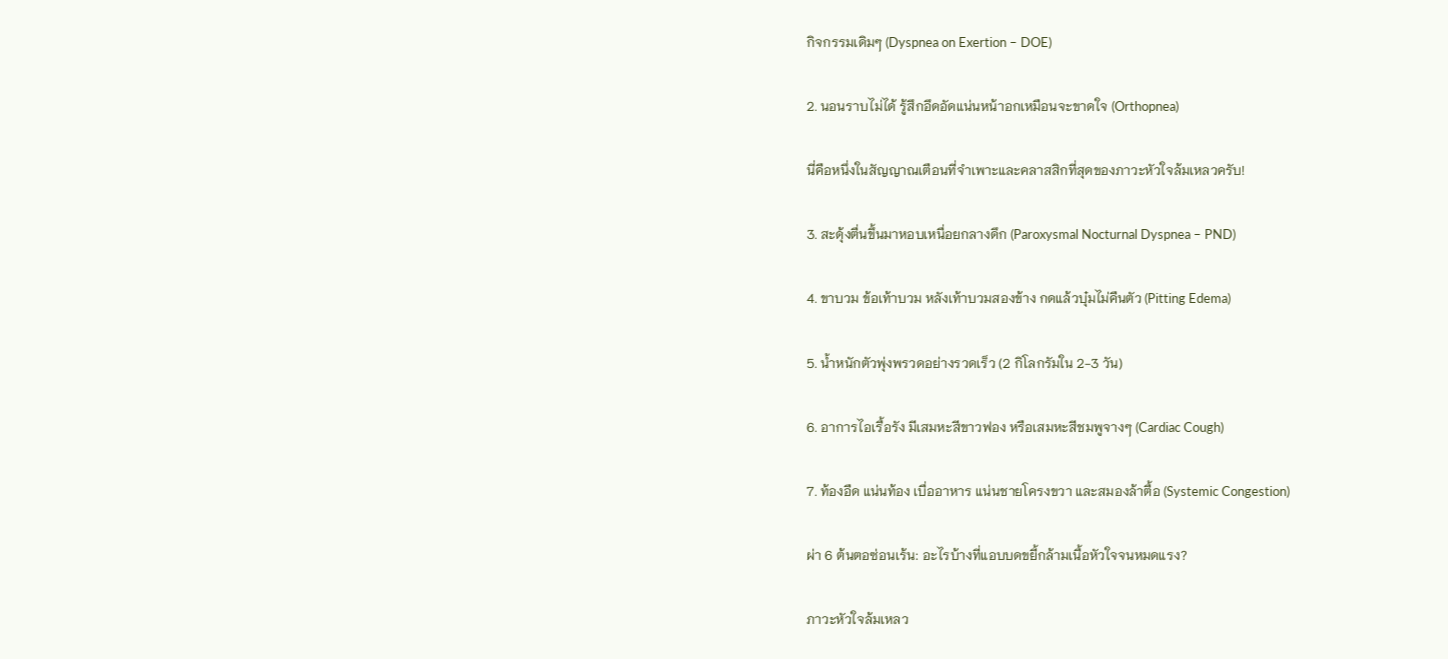กิจกรรมเดิมๆ (Dyspnea on Exertion – DOE)

2. นอนราบไม่ได้ รู้สึกอึดอัดแน่นหน้าอกเหมือนจะขาดใจ (Orthopnea)

นี่คือหนึ่งในสัญญาณเตือนที่จำเพาะและคลาสสิกที่สุดของภาวะหัวใจล้มเหลวครับ!

3. สะดุ้งตื่นขึ้นมาหอบเหนื่อยกลางดึก (Paroxysmal Nocturnal Dyspnea – PND)

4. ขาบวม ข้อเท้าบวม หลังเท้าบวมสองข้าง กดแล้วบุ๋มไม่คืนตัว (Pitting Edema)

5. น้ำหนักตัวพุ่งพรวดอย่างรวดเร็ว (2 กิโลกรัมใน 2-3 วัน)

6. อาการไอเรื้อรัง มีเสมหะสีขาวฟอง หรือเสมหะสีชมพูจางๆ (Cardiac Cough)

7. ท้องอืด แน่นท้อง เบื่ออาหาร แน่นชายโครงขวา และสมองล้าตื้อ (Systemic Congestion)

ผ่า 6 ต้นตอซ่อนเร้น: อะไรบ้างที่แอบบดขยี้กล้ามเนื้อหัวใจจนหมดแรง?

ภาวะหัวใจล้มเหลว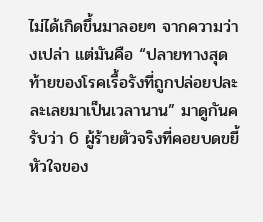ไม่ได้เกิดขึ้นมาลอยๆ จากความว่างเปล่า แต่มันคือ “ปลายทางสุดท้ายของโรคเรื้อรังที่ถูกปล่อยปละละเลยมาเป็นเวลานาน” มาดูกันครับว่า 6 ผู้ร้ายตัวจริงที่คอยบดขยี้หัวใจของ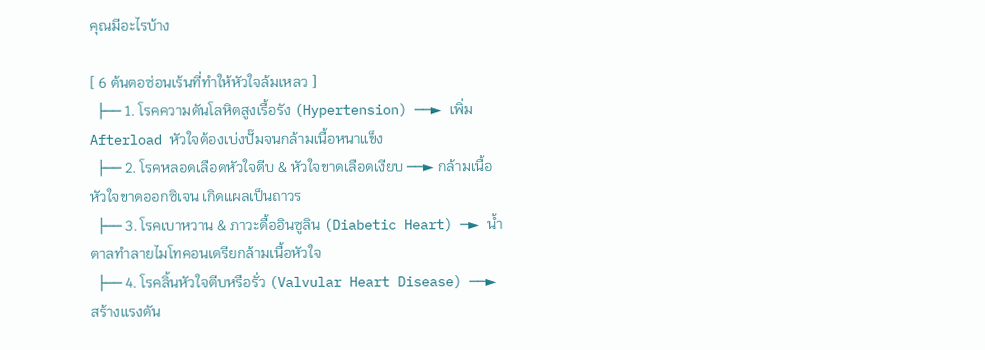คุณมีอะไรบ้าง

[ 6 ต้นตอซ่อนเร้นที่ทำให้หัวใจล้มเหลว ]
  ├── 1. โรคความดันโลหิตสูงเรื้อรัง (Hypertension) ──► เพิ่ม Afterload หัวใจต้องเบ่งปั๊มจนกล้ามเนื้อหนาแข็ง
  ├── 2. โรคหลอดเลือดหัวใจตีบ & หัวใจขาดเลือดเงียบ ──► กล้ามเนื้อหัวใจขาดออกซิเจน เกิดแผลเป็นถาวร
  ├── 3. โรคเบาหวาน & ภาวะดื้ออินซูลิน (Diabetic Heart) ─► น้ำตาลทำลายไมโทคอนเดรียกล้ามเนื้อหัวใจ
  ├── 4. โรคลิ้นหัวใจตีบหรือรั่ว (Valvular Heart Disease) ──► สร้างแรงดัน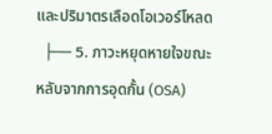และปริมาตรเลือดโอเวอร์โหลด
  ├── 5. ภาวะหยุดหายใจขณะหลับจากการอุดกั้น (OSA)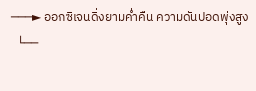───► ออกซิเจนดิ่งยามค่ำคืน ความดันปอดพุ่งสูง
  └──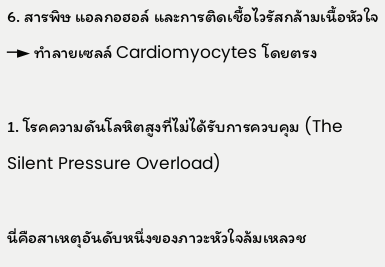6. สารพิษ แอลกอฮอล์ และการติดเชื้อไวรัสกล้ามเนื้อหัวใจ ─► ทำลายเซลล์ Cardiomyocytes โดยตรง

1. โรคความดันโลหิตสูงที่ไม่ได้รับการควบคุม (The Silent Pressure Overload)

นี่คือสาเหตุอันดับหนึ่งของภาวะหัวใจล้มเหลวช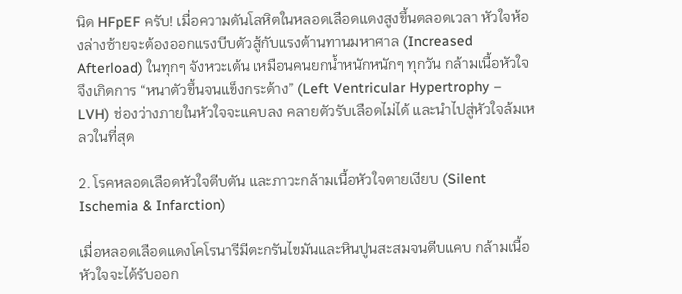นิด HFpEF ครับ! เมื่อความดันโลหิตในหลอดเลือดแดงสูงขึ้นตลอดเวลา หัวใจห้องล่างซ้ายจะต้องออกแรงบีบตัวสู้กับแรงต้านทานมหาศาล (Increased Afterload) ในทุกๆ จังหวะเต้น เหมือนคนยกน้ำหนักหนักๆ ทุกวัน กล้ามเนื้อหัวใจจึงเกิดการ “หนาตัวขึ้นจนแข็งกระด้าง” (Left Ventricular Hypertrophy – LVH) ช่องว่างภายในหัวใจจะแคบลง คลายตัวรับเลือดไม่ได้ และนำไปสู่หัวใจล้มเหลวในที่สุด

2. โรคหลอดเลือดหัวใจตีบตัน และภาวะกล้ามเนื้อหัวใจตายเงียบ (Silent Ischemia & Infarction)

เมื่อหลอดเลือดแดงโคโรนารีมีตะกรันไขมันและหินปูนสะสมจนตีบแคบ กล้ามเนื้อหัวใจจะได้รับออก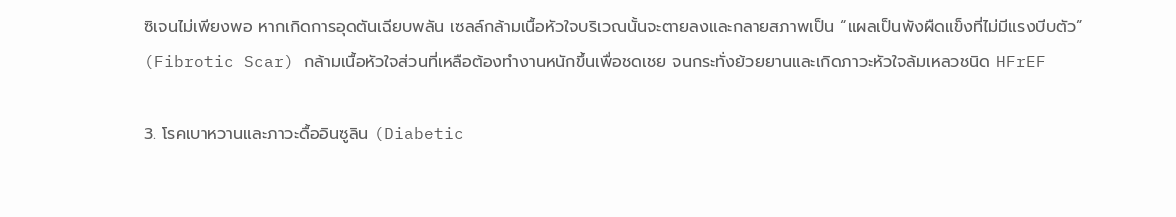ซิเจนไม่เพียงพอ หากเกิดการอุดตันเฉียบพลัน เซลล์กล้ามเนื้อหัวใจบริเวณนั้นจะตายลงและกลายสภาพเป็น “แผลเป็นพังผืดแข็งที่ไม่มีแรงบีบตัว” (Fibrotic Scar) กล้ามเนื้อหัวใจส่วนที่เหลือต้องทำงานหนักขึ้นเพื่อชดเชย จนกระทั่งย้วยยานและเกิดภาวะหัวใจล้มเหลวชนิด HFrEF

3. โรคเบาหวานและภาวะดื้ออินซูลิน (Diabetic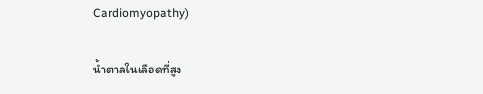Cardiomyopathy)

น้ำตาลในเลือดที่สูง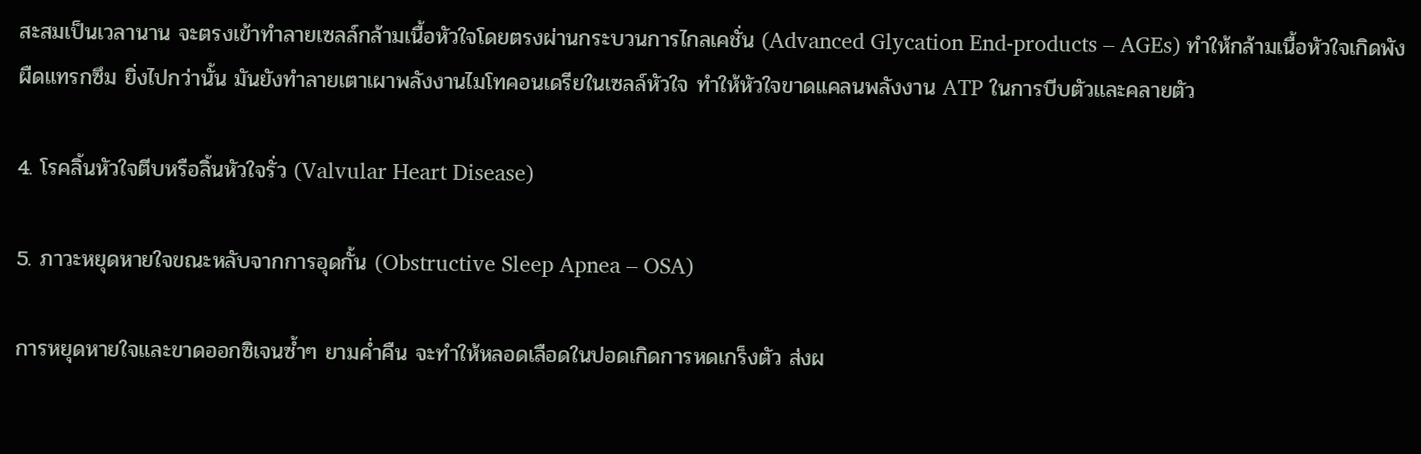สะสมเป็นเวลานาน จะตรงเข้าทำลายเซลล์กล้ามเนื้อหัวใจโดยตรงผ่านกระบวนการไกลเคชั่น (Advanced Glycation End-products – AGEs) ทำให้กล้ามเนื้อหัวใจเกิดพังผืดแทรกซึม ยิ่งไปกว่านั้น มันยังทำลายเตาเผาพลังงานไมโทคอนเดรียในเซลล์หัวใจ ทำให้หัวใจขาดแคลนพลังงาน ATP ในการบีบตัวและคลายตัว

4. โรคลิ้นหัวใจตีบหรือลิ้นหัวใจรั่ว (Valvular Heart Disease)

5. ภาวะหยุดหายใจขณะหลับจากการอุดกั้น (Obstructive Sleep Apnea – OSA)

การหยุดหายใจและขาดออกซิเจนซ้ำๆ ยามค่ำคืน จะทำให้หลอดเลือดในปอดเกิดการหดเกร็งตัว ส่งผ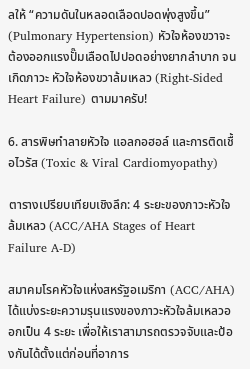ลให้ “ความดันในหลอดเลือดปอดพุ่งสูงขึ้น” (Pulmonary Hypertension) หัวใจห้องขวาจะต้องออกแรงปั๊มเลือดไปปอดอย่างยากลำบาก จนเกิดภาวะ หัวใจห้องขวาล้มเหลว (Right-Sided Heart Failure) ตามมาครับ!

6. สารพิษทำลายหัวใจ แอลกอฮอล์ และการติดเชื้อไวรัส (Toxic & Viral Cardiomyopathy)

ตารางเปรียบเทียบเชิงลึก: 4 ระยะของภาวะหัวใจล้มเหลว (ACC/AHA Stages of Heart Failure A-D)

สมาคมโรคหัวใจแห่งสหรัฐอเมริกา (ACC/AHA) ได้แบ่งระยะความรุนแรงของภาวะหัวใจล้มเหลวออกเป็น 4 ระยะ เพื่อให้เราสามารถตรวจจับและป้องกันได้ตั้งแต่ก่อนที่อาการ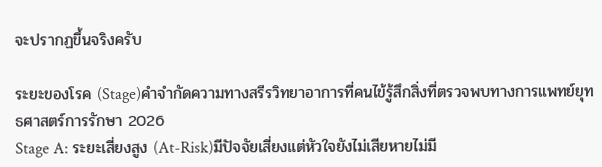จะปรากฏขึ้นจริงครับ

ระยะของโรค (Stage)คำจำกัดความทางสรีรวิทยาอาการที่คนไข้รู้สึกสิ่งที่ตรวจพบทางการแพทย์ยุทธศาสตร์การรักษา 2026
Stage A: ระยะเสี่ยงสูง (At-Risk)มีปัจจัยเสี่ยงแต่หัวใจยังไม่เสียหายไม่มี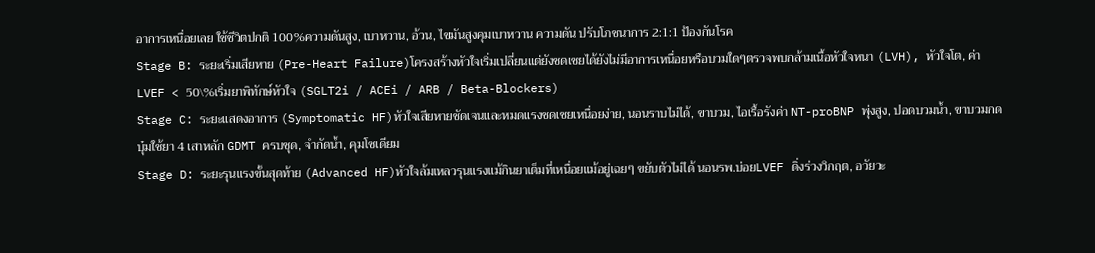อาการเหนื่อยเลย ใช้ชีวิตปกติ 100%ความดันสูง, เบาหวาน, อ้วน, ไขมันสูงคุมเบาหวาน ความดัน ปรับโภชนาการ 2:1:1 ป้องกันโรค
Stage B: ระยะเริ่มเสียหาย (Pre-Heart Failure)โครงสร้างหัวใจเริ่มเปลี่ยนแต่ยังชดเชยได้ยังไม่มีอาการเหนื่อยหรือบวมใดๆตรวจพบกล้ามเนื้อหัวใจหนา (LVH), หัวใจโต, ค่า LVEF < 50\%เริ่มยาพิทักษ์หัวใจ (SGLT2i / ACEi / ARB / Beta-Blockers)
Stage C: ระยะแสดงอาการ (Symptomatic HF)หัวใจเสียหายชัดเจนและหมดแรงชดเชยเหนื่อยง่าย, นอนราบไม่ได้, ขาบวม, ไอเรื้อรังค่า NT-proBNP พุ่งสูง, ปอดบวมน้ำ, ขาบวมกดบุ๋มใช้ยา 4 เสาหลัก GDMT ครบชุด, จำกัดน้ำ, คุมโซเดียม
Stage D: ระยะรุนแรงขั้นสุดท้าย (Advanced HF)หัวใจล้มเหลวรุนแรงแม้กินยาเต็มที่เหนื่อยแม้อยู่เฉยๆ ขยับตัวไม่ได้ นอนรพ.บ่อยLVEF ดิ่งร่วงวิกฤต, อวัยวะ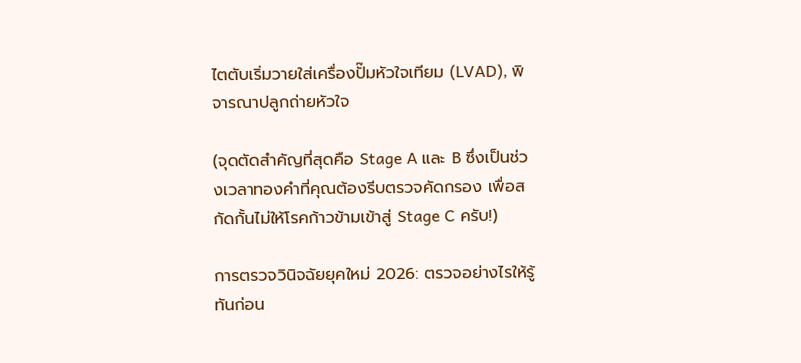ไตตับเริ่มวายใส่เครื่องปั๊มหัวใจเทียม (LVAD), พิจารณาปลูกถ่ายหัวใจ

(จุดตัดสำคัญที่สุดคือ Stage A และ B ซึ่งเป็นช่วงเวลาทองคำที่คุณต้องรีบตรวจคัดกรอง เพื่อสกัดกั้นไม่ให้โรคก้าวข้ามเข้าสู่ Stage C ครับ!)

การตรวจวินิจฉัยยุคใหม่ 2026: ตรวจอย่างไรให้รู้ทันก่อน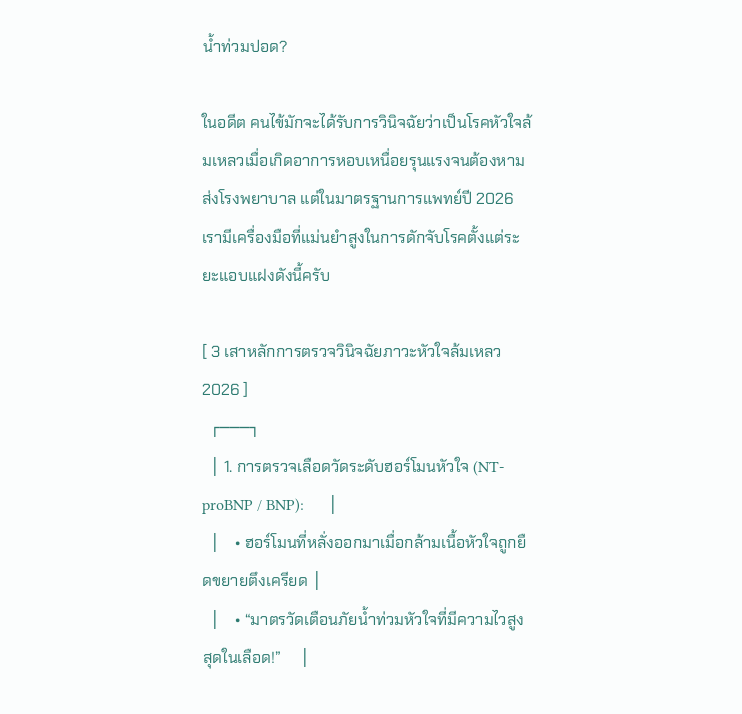น้ำท่วมปอด?

ในอดีต คนไข้มักจะได้รับการวินิจฉัยว่าเป็นโรคหัวใจล้มเหลวเมื่อเกิดอาการหอบเหนื่อยรุนแรงจนต้องหามส่งโรงพยาบาล แต่ในมาตรฐานการแพทย์ปี 2026 เรามีเครื่องมือที่แม่นยำสูงในการดักจับโรคตั้งแต่ระยะแอบแฝงดังนี้ครับ

[ 3 เสาหลักการตรวจวินิจฉัยภาวะหัวใจล้มเหลว 2026 ]
  ┌───┐
  │ 1. การตรวจเลือดวัดระดับฮอร์โมนหัวใจ (NT-proBNP / BNP):      │
  │    • ฮอร์โมนที่หลั่งออกมาเมื่อกล้ามเนื้อหัวใจถูกยืดขยายตึงเครียด │
  │    • “มาตรวัดเตือนภัยน้ำท่วมหัวใจที่มีความไวสูงสุดในเลือด!”     │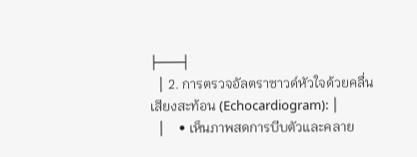├───┤
  │ 2. การตรวจอัลตราซาวด์หัวใจด้วยคลื่นเสียงสะท้อน (Echocardiogram): │
  │    • เห็นภาพสดการบีบตัวและคลาย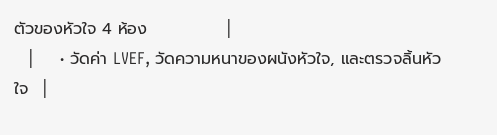ตัวของหัวใจ 4 ห้อง             │
  │    • วัดค่า LVEF, วัดความหนาของผนังหัวใจ, และตรวจลิ้นหัวใจ  │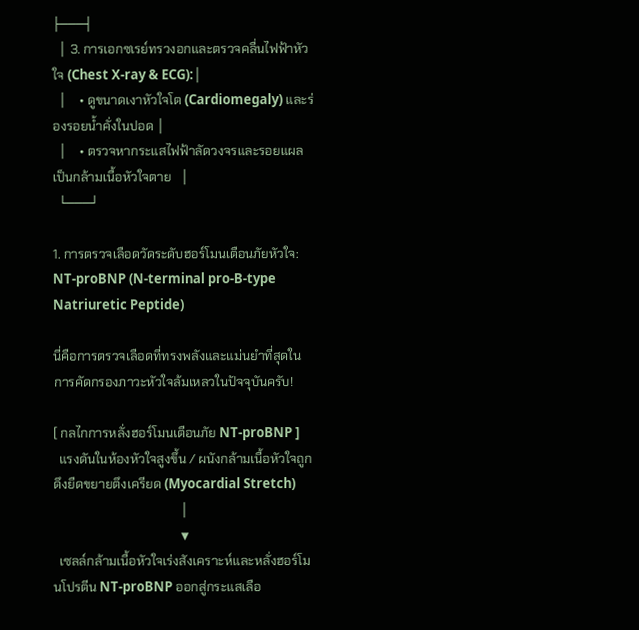├───┤
  │ 3. การเอกซเรย์ทรวงอกและตรวจคลื่นไฟฟ้าหัวใจ (Chest X-ray & ECG):│
  │    • ดูขนาดเงาหัวใจโต (Cardiomegaly) และร่องรอยน้ำคั่งในปอด │
  │    • ตรวจหากระแสไฟฟ้าลัดวงจรและรอยแผลเป็นกล้ามเนื้อหัวใจตาย   │
  └───┘

1. การตรวจเลือดวัดระดับฮอร์โมนเตือนภัยหัวใจ: NT-proBNP (N-terminal pro-B-type Natriuretic Peptide)

นี่คือการตรวจเลือดที่ทรงพลังและแม่นยำที่สุดในการคัดกรองภาวะหัวใจล้มเหลวในปัจจุบันครับ!

[ กลไกการหลั่งฮอร์โมนเตือนภัย NT-proBNP ]
  แรงดันในห้องหัวใจสูงขึ้น / ผนังกล้ามเนื้อหัวใจถูกดึงยืดขยายตึงเครียด (Myocardial Stretch)
                                        │
                                        ▼
  เซลล์กล้ามเนื้อหัวใจเร่งสังเคราะห์และหลั่งฮอร์โมนโปรตีน NT-proBNP ออกสู่กระแสเลือ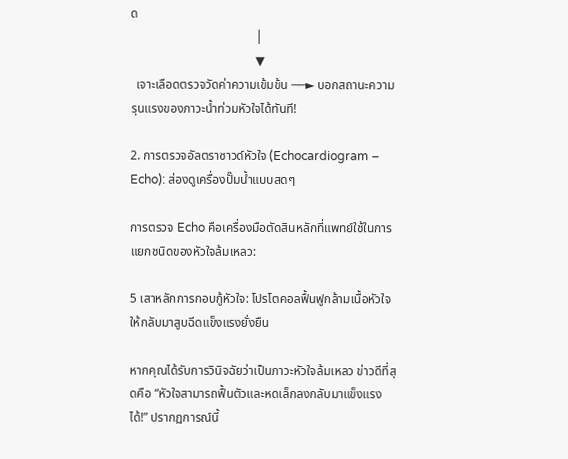ด
                                        │
                                        ▼
  เจาะเลือดตรวจวัดค่าความเข้มข้น ──► บอกสถานะความรุนแรงของภาวะน้ำท่วมหัวใจได้ทันที!

2. การตรวจอัลตราซาวด์หัวใจ (Echocardiogram – Echo): ส่องดูเครื่องปั๊มน้ำแบบสดๆ

การตรวจ Echo คือเครื่องมือตัดสินหลักที่แพทย์ใช้ในการแยกชนิดของหัวใจล้มเหลว:

5 เสาหลักการกอบกู้หัวใจ: โปรโตคอลฟื้นฟูกล้ามเนื้อหัวใจให้กลับมาสูบฉีดแข็งแรงยั่งยืน

หากคุณได้รับการวินิจฉัยว่าเป็นภาวะหัวใจล้มเหลว ข่าวดีที่สุดคือ “หัวใจสามารถฟื้นตัวและหดเล็กลงกลับมาแข็งแรงได้!” ปรากฏการณ์นี้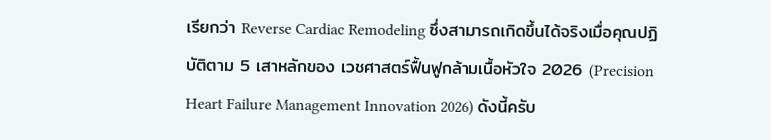เรียกว่า Reverse Cardiac Remodeling ซึ่งสามารถเกิดขึ้นได้จริงเมื่อคุณปฏิบัติตาม 5 เสาหลักของ เวชศาสตร์ฟื้นฟูกล้ามเนื้อหัวใจ 2026 (Precision Heart Failure Management Innovation 2026) ดังนี้ครับ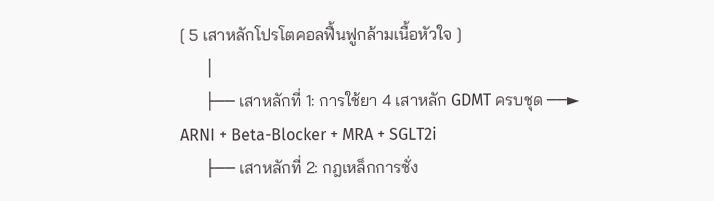[ 5 เสาหลักโปรโตคอลฟื้นฟูกล้ามเนื้อหัวใจ ]
      │
      ├── เสาหลักที่ 1: การใช้ยา 4 เสาหลัก GDMT ครบชุด ──► ARNI + Beta-Blocker + MRA + SGLT2i
      ├── เสาหลักที่ 2: กฎเหล็กการชั่ง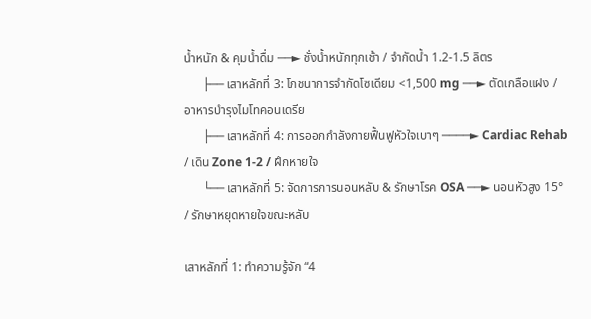น้ำหนัก & คุมน้ำดื่ม ──► ชั่งน้ำหนักทุกเช้า / จำกัดน้ำ 1.2-1.5 ลิตร
      ├── เสาหลักที่ 3: โภชนาการจำกัดโซเดียม <1,500 mg ──► ตัดเกลือแฝง / อาหารบำรุงไมโทคอนเดรีย
      ├── เสาหลักที่ 4: การออกกำลังกายฟื้นฟูหัวใจเบาๆ ────► Cardiac Rehab / เดิน Zone 1-2 / ฝึกหายใจ
      └── เสาหลักที่ 5: จัดการการนอนหลับ & รักษาโรค OSA ──► นอนหัวสูง 15° / รักษาหยุดหายใจขณะหลับ

เสาหลักที่ 1: ทำความรู้จัก “4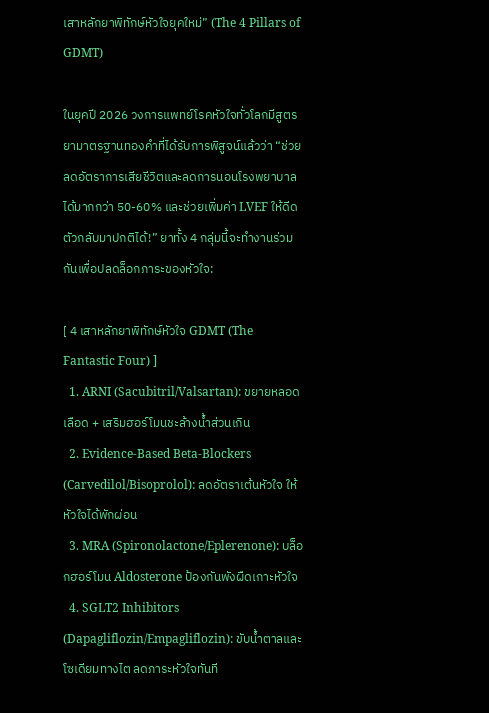เสาหลักยาพิทักษ์หัวใจยุคใหม่” (The 4 Pillars of GDMT)

ในยุคปี 2026 วงการแพทย์โรคหัวใจทั่วโลกมีสูตรยามาตรฐานทองคำที่ได้รับการพิสูจน์แล้วว่า “ช่วยลดอัตราการเสียชีวิตและลดการนอนโรงพยาบาลได้มากกว่า 50-60% และช่วยเพิ่มค่า LVEF ให้ดีดตัวกลับมาปกติได้!” ยาทั้ง 4 กลุ่มนี้จะทำงานร่วมกันเพื่อปลดล็อกภาระของหัวใจ:

[ 4 เสาหลักยาพิทักษ์หัวใจ GDMT (The Fantastic Four) ]
  1. ARNI (Sacubitril/Valsartan): ขยายหลอดเลือด + เสริมฮอร์โมนชะล้างน้ำส่วนเกิน
  2. Evidence-Based Beta-Blockers (Carvedilol/Bisoprolol): ลดอัตราเต้นหัวใจ ให้หัวใจได้พักผ่อน
  3. MRA (Spironolactone/Eplerenone): บล็อกฮอร์โมน Aldosterone ป้องกันพังผืดเกาะหัวใจ
  4. SGLT2 Inhibitors (Dapagliflozin/Empagliflozin): ขับน้ำตาลและโซเดียมทางไต ลดภาระหัวใจทันที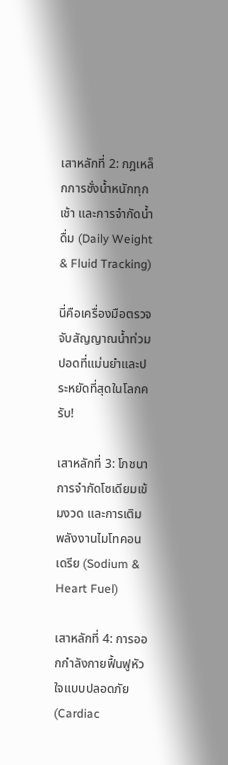เสาหลักที่ 2: กฎเหล็กการชั่งน้ำหนักทุกเช้า และการจำกัดน้ำดื่ม (Daily Weight & Fluid Tracking)

นี่คือเครื่องมือตรวจจับสัญญาณน้ำท่วมปอดที่แม่นยำและประหยัดที่สุดในโลกครับ!

เสาหลักที่ 3: โภชนาการจำกัดโซเดียมเข้มงวด และการเติมพลังงานไมโทคอนเดรีย (Sodium & Heart Fuel)

เสาหลักที่ 4: การออกกำลังกายฟื้นฟูหัวใจแบบปลอดภัย (Cardiac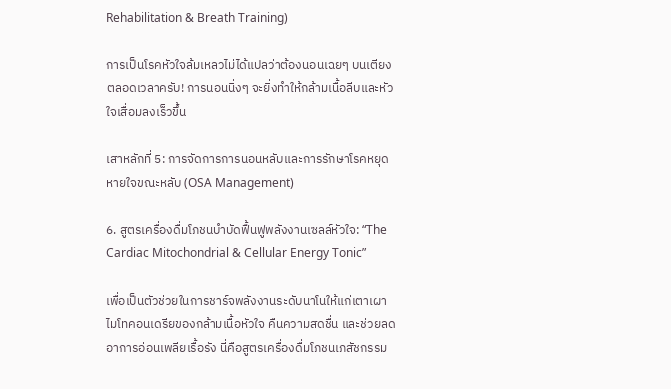Rehabilitation & Breath Training)

การเป็นโรคหัวใจล้มเหลวไม่ได้แปลว่าต้องนอนเฉยๆ บนเตียงตลอดเวลาครับ! การนอนนิ่งๆ จะยิ่งทำให้กล้ามเนื้อลีบและหัวใจเสื่อมลงเร็วขึ้น

เสาหลักที่ 5: การจัดการการนอนหลับและการรักษาโรคหยุดหายใจขณะหลับ (OSA Management)

6. สูตรเครื่องดื่มโภชนบำบัดฟื้นฟูพลังงานเซลล์หัวใจ: “The Cardiac Mitochondrial & Cellular Energy Tonic”

เพื่อเป็นตัวช่วยในการชาร์จพลังงานระดับนาโนให้แก่เตาเผาไมโทคอนเดรียของกล้ามเนื้อหัวใจ คืนความสดชื่น และช่วยลดอาการอ่อนเพลียเรื้อรัง นี่คือสูตรเครื่องดื่มโภชนเภสัชกรรม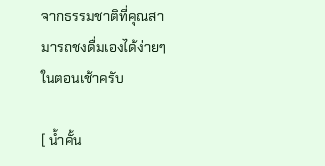จากธรรมชาติที่คุณสามารถชงดื่มเองได้ง่ายๆ ในตอนเช้าครับ

[ น้ำคั้น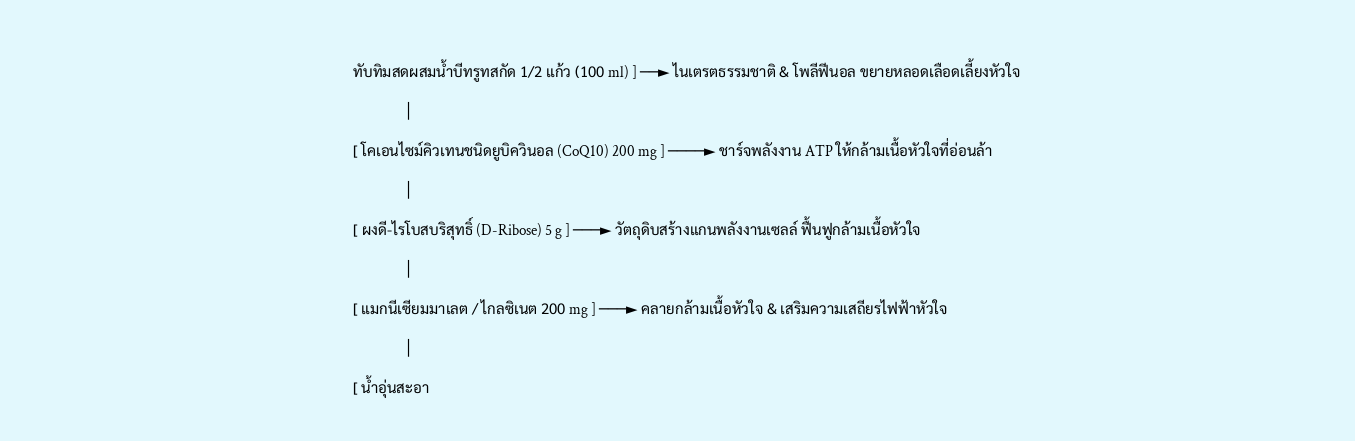ทับทิมสดผสมน้ำบีทรูทสกัด 1/2 แก้ว (100 ml) ] ──► ไนเตรตธรรมชาติ & โพลีฟีนอล ขยายหลอดเลือดเลี้ยงหัวใจ
              │
[ โคเอนไซม์คิวเทนชนิดยูบิควินอล (CoQ10) 200 mg ] ────► ชาร์จพลังงาน ATP ให้กล้ามเนื้อหัวใจที่อ่อนล้า
              │
[ ผงดี-ไรโบสบริสุทธิ์ (D-Ribose) 5 g ] ───► วัตถุดิบสร้างแกนพลังงานเซลล์ ฟื้นฟูกล้ามเนื้อหัวใจ
              │
[ แมกนีเซียมมาเลต / ไกลซิเนต 200 mg ] ───► คลายกล้ามเนื้อหัวใจ & เสริมความเสถียรไฟฟ้าหัวใจ
              │
[ น้ำอุ่นสะอา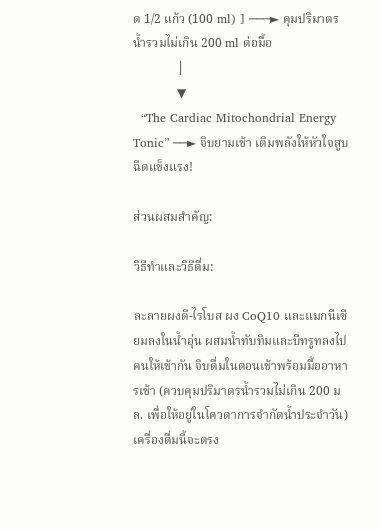ด 1/2 แก้ว (100 ml) ] ───► คุมปริมาตรน้ำรวมไม่เกิน 200 ml ต่อมื้อ
              │
              ▼
  “The Cardiac Mitochondrial Energy Tonic” ──► จิบยามเช้า เติมพลังให้หัวใจสูบฉีดแข็งแรง!

ส่วนผสมสำคัญ:

วิธีทำและวิธีดื่ม:

ละลายผงดี-ไรโบส ผง CoQ10 และแมกนีเซียมลงในน้ำอุ่น ผสมน้ำทับทิมและบีทรูทลงไป คนให้เข้ากัน จิบดื่มในตอนเช้าพร้อมมื้ออาหารเช้า (ควบคุมปริมาตรน้ำรวมไม่เกิน 200 มล. เพื่อให้อยู่ในโควตาการจำกัดน้ำประจำวัน) เครื่องดื่มนี้จะตรง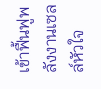เข้าฟื้นฟูพลังงานเซลล์หัวใจ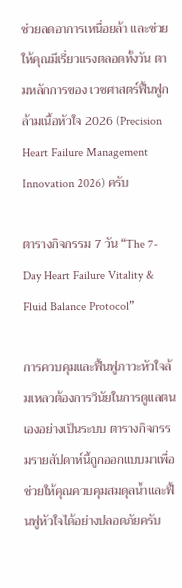ช่วยลดอาการเหนื่อยล้า และช่วยให้คุณมีเรี่ยวแรงตลอดทั้งวัน ตามหลักการของ เวชศาสตร์ฟื้นฟูกล้ามเนื้อหัวใจ 2026 (Precision Heart Failure Management Innovation 2026) ครับ

ตารางกิจกรรม 7 วัน “The 7-Day Heart Failure Vitality & Fluid Balance Protocol”

การควบคุมและฟื้นฟูภาวะหัวใจล้มเหลวต้องการวินัยในการดูแลตนเองอย่างเป็นระบบ ตารางกิจกรรมรายสัปดาห์นี้ถูกออกแบบมาเพื่อช่วยให้คุณควบคุมสมดุลน้ำและฟื้นฟูหัวใจได้อย่างปลอดภัยครับ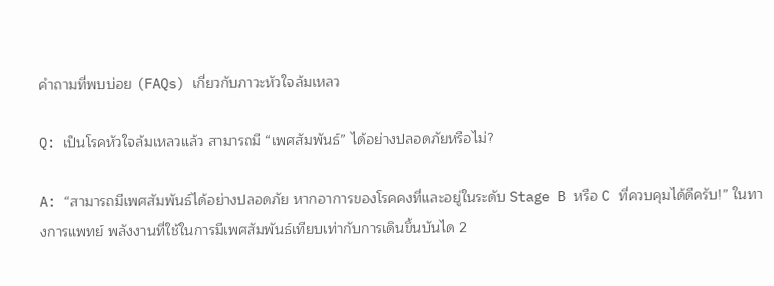คำถามที่พบบ่อย (FAQs) เกี่ยวกับภาวะหัวใจล้มเหลว

Q: เป็นโรคหัวใจล้มเหลวแล้ว สามารถมี “เพศสัมพันธ์” ได้อย่างปลอดภัยหรือไม่?

A: “สามารถมีเพศสัมพันธ์ได้อย่างปลอดภัย หากอาการของโรคคงที่และอยู่ในระดับ Stage B หรือ C ที่ควบคุมได้ดีครับ!” ในทางการแพทย์ พลังงานที่ใช้ในการมีเพศสัมพันธ์เทียบเท่ากับการเดินขึ้นบันได 2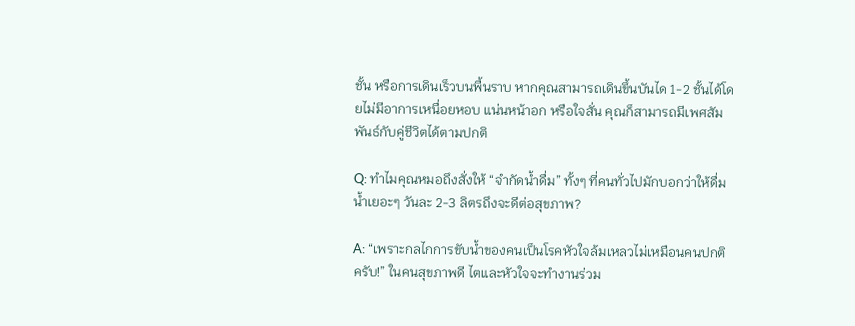ชั้น หรือการเดินเร็วบนพื้นราบ หากคุณสามารถเดินขึ้นบันได 1-2 ชั้นได้โดยไม่มีอาการเหนื่อยหอบ แน่นหน้าอก หรือใจสั่น คุณก็สามารถมีเพศสัมพันธ์กับคู่ชีวิตได้ตามปกติ

Q: ทำไมคุณหมอถึงสั่งให้ “จำกัดน้ำดื่ม” ทั้งๆ ที่คนทั่วไปมักบอกว่าให้ดื่มน้ำเยอะๆ วันละ 2-3 ลิตรถึงจะดีต่อสุขภาพ?

A: “เพราะกลไกการขับน้ำของคนเป็นโรคหัวใจล้มเหลวไม่เหมือนคนปกติครับ!” ในคนสุขภาพดี ไตและหัวใจจะทำงานร่วม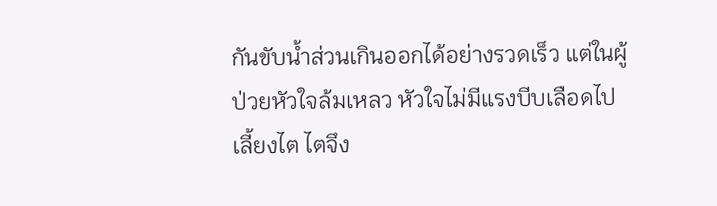กันขับน้ำส่วนเกินออกได้อย่างรวดเร็ว แต่ในผู้ป่วยหัวใจล้มเหลว หัวใจไม่มีแรงบีบเลือดไปเลี้ยงไต ไตจึง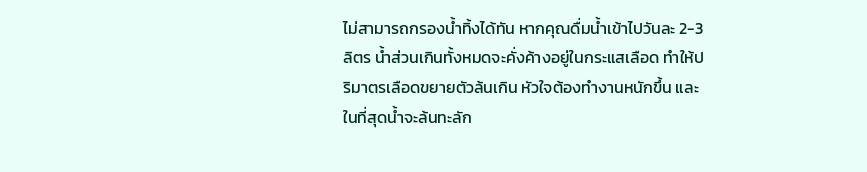ไม่สามารถกรองน้ำทิ้งได้ทัน หากคุณดื่มน้ำเข้าไปวันละ 2-3 ลิตร น้ำส่วนเกินทั้งหมดจะคั่งค้างอยู่ในกระแสเลือด ทำให้ปริมาตรเลือดขยายตัวล้นเกิน หัวใจต้องทำงานหนักขึ้น และในที่สุดน้ำจะล้นทะลัก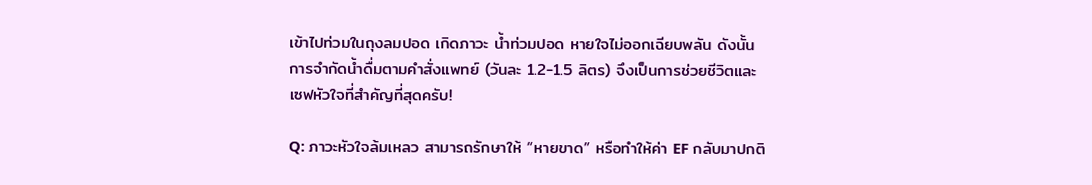เข้าไปท่วมในถุงลมปอด เกิดภาวะ น้ำท่วมปอด หายใจไม่ออกเฉียบพลัน ดังนั้น การจำกัดน้ำดื่มตามคำสั่งแพทย์ (วันละ 1.2-1.5 ลิตร) จึงเป็นการช่วยชีวิตและเซฟหัวใจที่สำคัญที่สุดครับ!

Q: ภาวะหัวใจล้มเหลว สามารถรักษาให้ “หายขาด” หรือทำให้ค่า EF กลับมาปกติ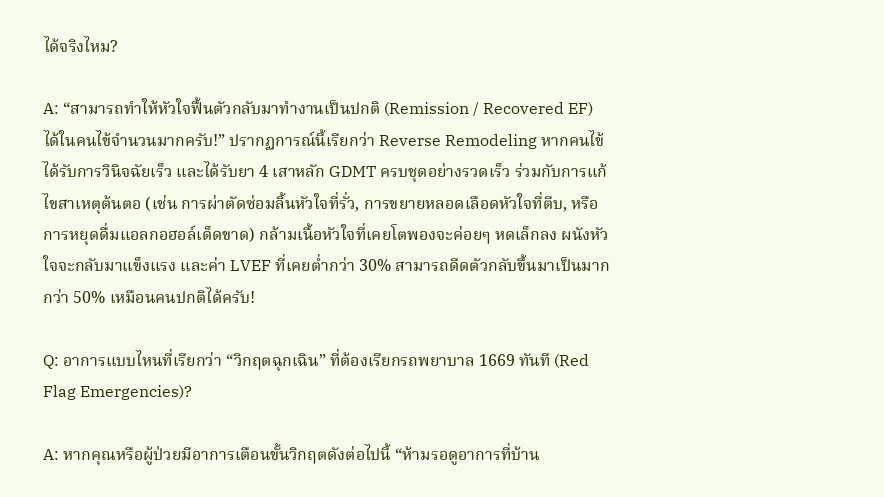ได้จริงไหม?

A: “สามารถทำให้หัวใจฟื้นตัวกลับมาทำงานเป็นปกติ (Remission / Recovered EF) ได้ในคนไข้จำนวนมากครับ!” ปรากฏการณ์นี้เรียกว่า Reverse Remodeling หากคนไข้ได้รับการวินิจฉัยเร็ว และได้รับยา 4 เสาหลัก GDMT ครบชุดอย่างรวดเร็ว ร่วมกับการแก้ไขสาเหตุต้นตอ (เช่น การผ่าตัดซ่อมลิ้นหัวใจที่รั่ว, การขยายหลอดเลือดหัวใจที่ตีบ, หรือการหยุดดื่มแอลกอฮอล์เด็ดขาด) กล้ามเนื้อหัวใจที่เคยโตพองจะค่อยๆ หดเล็กลง ผนังหัวใจจะกลับมาแข็งแรง และค่า LVEF ที่เคยต่ำกว่า 30% สามารถดีดตัวกลับขึ้นมาเป็นมากกว่า 50% เหมือนคนปกติได้ครับ!

Q: อาการแบบไหนที่เรียกว่า “วิกฤตฉุกเฉิน” ที่ต้องเรียกรถพยาบาล 1669 ทันที (Red Flag Emergencies)?

A: หากคุณหรือผู้ป่วยมีอาการเตือนขั้นวิกฤตดังต่อไปนี้ “ห้ามรอดูอาการที่บ้าน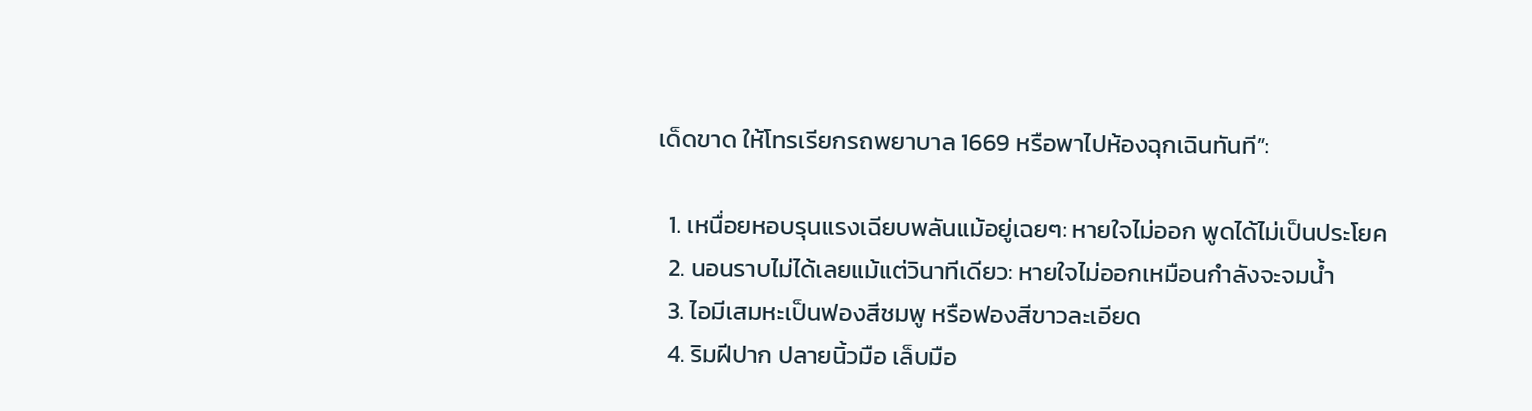เด็ดขาด ให้โทรเรียกรถพยาบาล 1669 หรือพาไปห้องฉุกเฉินทันที”:

  1. เหนื่อยหอบรุนแรงเฉียบพลันแม้อยู่เฉยๆ: หายใจไม่ออก พูดได้ไม่เป็นประโยค
  2. นอนราบไม่ได้เลยแม้แต่วินาทีเดียว: หายใจไม่ออกเหมือนกำลังจะจมน้ำ
  3. ไอมีเสมหะเป็นฟองสีชมพู หรือฟองสีขาวละเอียด
  4. ริมฝีปาก ปลายนิ้วมือ เล็บมือ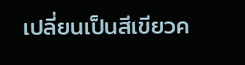เปลี่ยนเป็นสีเขียวค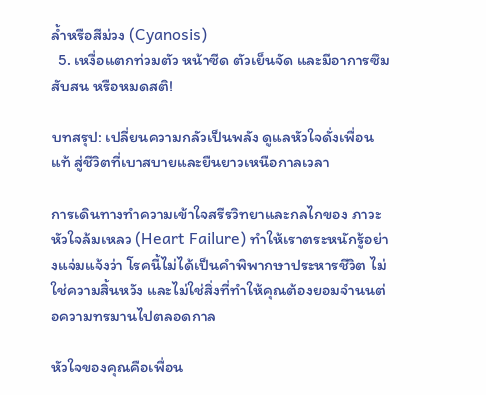ล้ำหรือสีม่วง (Cyanosis)
  5. เหงื่อแตกท่วมตัว หน้าซีด ตัวเย็นจัด และมีอาการซึม สับสน หรือหมดสติ!

บทสรุป: เปลี่ยนความกลัวเป็นพลัง ดูแลหัวใจดั่งเพื่อนแท้ สู่ชีวิตที่เบาสบายและยืนยาวเหนือกาลเวลา

การเดินทางทำความเข้าใจสรีรวิทยาและกลไกของ ภาวะหัวใจล้มเหลว (Heart Failure) ทำให้เราตระหนักรู้อย่างแจ่มแจ้งว่า โรคนี้ไม่ได้เป็นคำพิพากษาประหารชีวิต ไม่ใช่ความสิ้นหวัง และไม่ใช่สิ่งที่ทำให้คุณต้องยอมจำนนต่อความทรมานไปตลอดกาล

หัวใจของคุณคือเพื่อน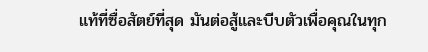แท้ที่ซื่อสัตย์ที่สุด มันต่อสู้และบีบตัวเพื่อคุณในทุก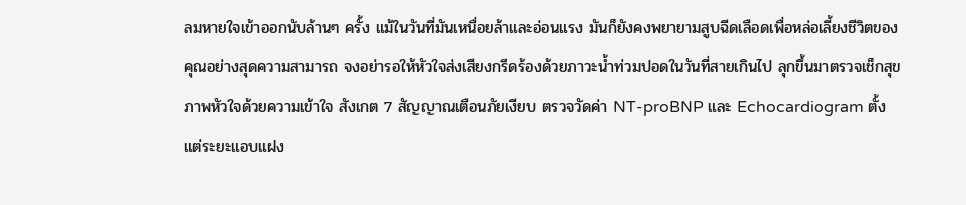ลมหายใจเข้าออกนับล้านๆ ครั้ง แม้ในวันที่มันเหนื่อยล้าและอ่อนแรง มันก็ยังคงพยายามสูบฉีดเลือดเพื่อหล่อเลี้ยงชีวิตของคุณอย่างสุดความสามารถ จงอย่ารอให้หัวใจส่งเสียงกรีดร้องด้วยภาวะน้ำท่วมปอดในวันที่สายเกินไป ลุกขึ้นมาตรวจเช็กสุขภาพหัวใจด้วยความเข้าใจ สังเกต 7 สัญญาณเตือนภัยเงียบ ตรวจวัดค่า NT-proBNP และ Echocardiogram ตั้งแต่ระยะแอบแฝง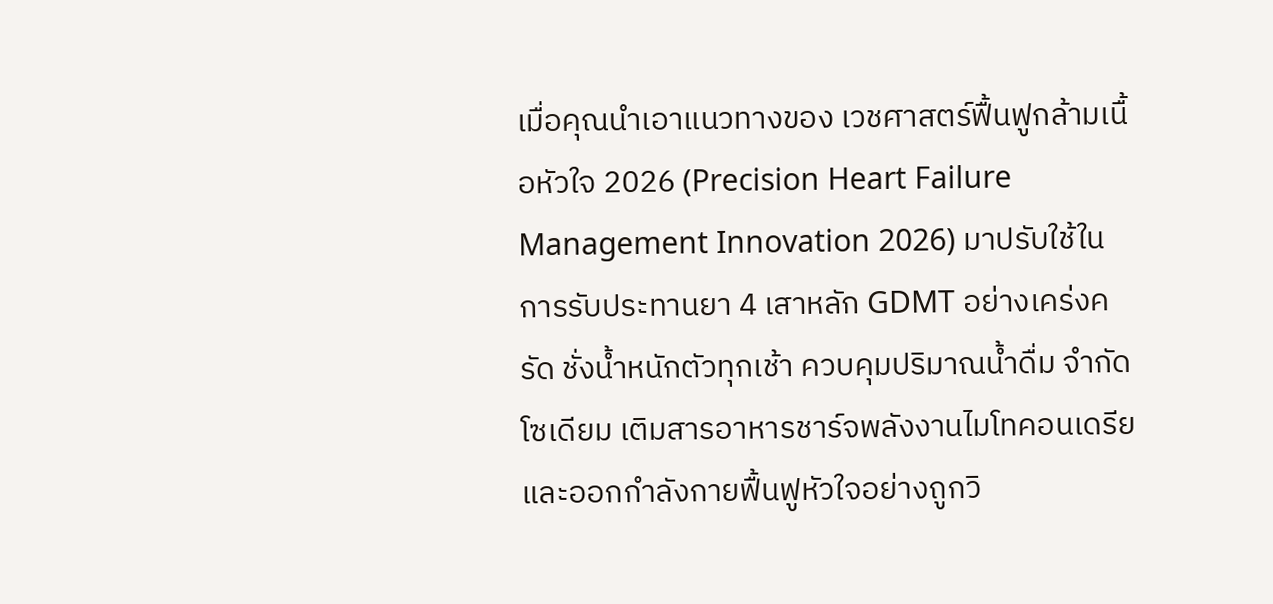เมื่อคุณนำเอาแนวทางของ เวชศาสตร์ฟื้นฟูกล้ามเนื้อหัวใจ 2026 (Precision Heart Failure Management Innovation 2026) มาปรับใช้ในการรับประทานยา 4 เสาหลัก GDMT อย่างเคร่งครัด ชั่งน้ำหนักตัวทุกเช้า ควบคุมปริมาณน้ำดื่ม จำกัดโซเดียม เติมสารอาหารชาร์จพลังงานไมโทคอนเดรีย และออกกำลังกายฟื้นฟูหัวใจอย่างถูกวิ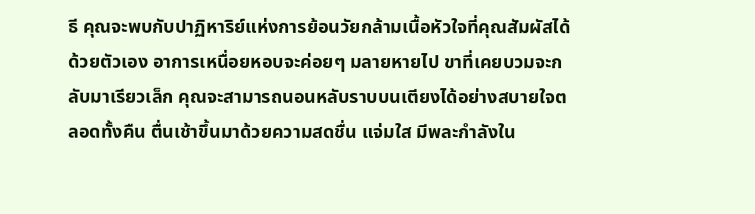ธี คุณจะพบกับปาฏิหาริย์แห่งการย้อนวัยกล้ามเนื้อหัวใจที่คุณสัมผัสได้ด้วยตัวเอง อาการเหนื่อยหอบจะค่อยๆ มลายหายไป ขาที่เคยบวมจะกลับมาเรียวเล็ก คุณจะสามารถนอนหลับราบบนเตียงได้อย่างสบายใจตลอดทั้งคืน ตื่นเช้าขึ้นมาด้วยความสดชื่น แจ่มใส มีพละกำลังใน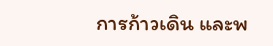การก้าวเดิน และพ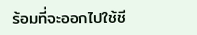ร้อมที่จะออกไปใช้ชี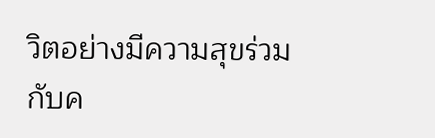วิตอย่างมีความสุขร่วมกับค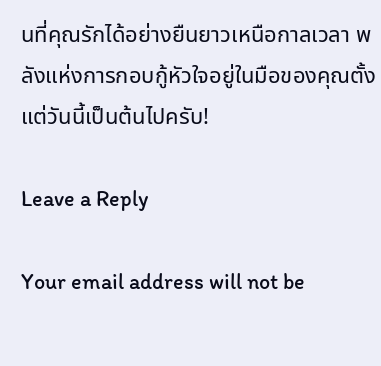นที่คุณรักได้อย่างยืนยาวเหนือกาลเวลา พลังแห่งการกอบกู้หัวใจอยู่ในมือของคุณตั้งแต่วันนี้เป็นต้นไปครับ!

Leave a Reply

Your email address will not be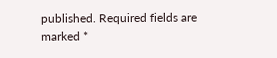published. Required fields are marked *